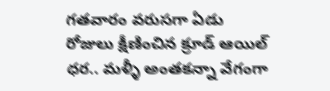గతవారం వరుసగా ఏడు రోజులు క్షీణించిన క్రూడ్ ఆయిల్ ధర.. మళ్ళీ అంతకన్నా వేగంగా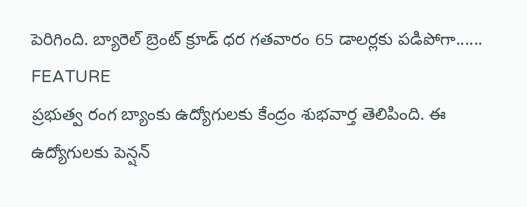పెరిగింది. బ్యారెల్ బ్రెంట్ క్రూడ్ ధర గతవారం 65 డాలర్లకు పడిపోగా......
FEATURE
ప్రభుత్వ రంగ బ్యాంకు ఉద్యోగులకు కేంద్రం శుభవార్త తెలిపింది. ఈ ఉద్యోగులకు పెన్షన్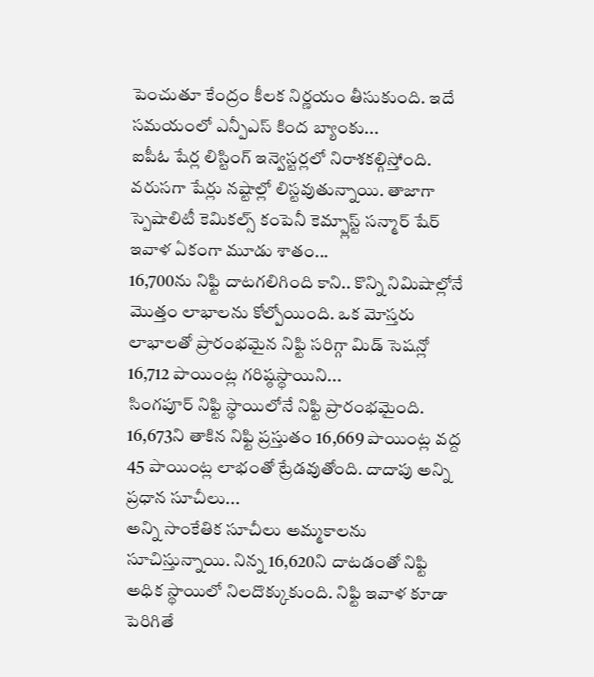పెంచుతూ కేంద్రం కీలక నిర్ణయం తీసుకుంది. ఇదే సమయంలో ఎన్పీఎస్ కింద బ్యాంకు...
ఐపీఓ షేర్ల లిస్టింగ్ ఇన్వెస్టర్లలో నిరాశకల్గిస్తోంది. వరుసగా షేర్లు నష్టాల్లో లిస్టవుతున్నాయి. తాజాగా స్పెషాలిటీ కెమికల్స్ కంపెనీ కెమ్ప్లాస్ట్ సన్మార్ షేర్ ఇవాళ ఏకంగా మూడు శాతం...
16,700ను నిఫ్టి దాటగలిగింది కాని.. కొన్ని నిమిషాల్లోనే మొత్తం లాభాలను కోల్పోయింది. ఒక మోస్తరు లాభాలతో ప్రారంభమైన నిఫ్టి సరిగ్గా మిడ్ సెషన్లో 16,712 పాయింట్ల గరిష్ఠస్థాయిని...
సింగపూర్ నిఫ్టి స్థాయిలోనే నిఫ్టి ప్రారంభమైంది. 16,673ని తాకిన నిఫ్టి ప్రస్తుతం 16,669 పాయింట్ల వద్ద 45 పాయింట్ల లాభంతో ట్రేడవుతోంది. దాదాపు అన్ని ప్రధాన సూచీలు...
అన్ని సాంకేతిక సూచీలు అమ్మకాలను సూచిస్తున్నాయి. నిన్న 16,620ని దాటడంతో నిఫ్టి అధిక స్థాయిలో నిలదొక్కుకుంది. నిఫ్టి ఇవాళ కూడా పెరిగితే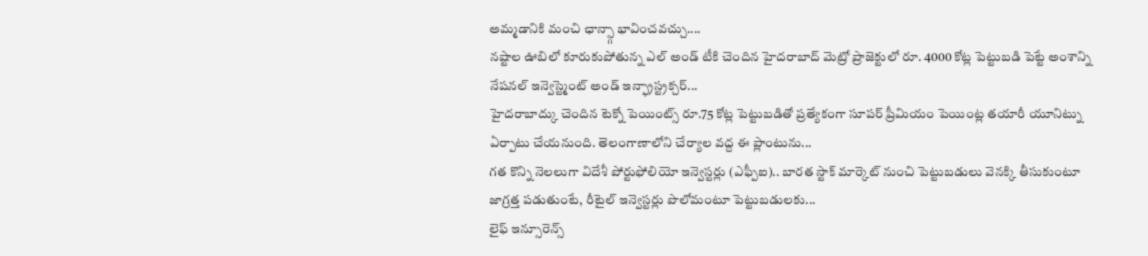అమ్మడానికి మంచి ఛాన్స్గా భావించవచ్చు....
నష్టాల ఊబిలో కూరుకుపోతున్న ఎల్ అండ్ టీకి చెందిన హైదరాబాద్ మెట్రో ప్రాజెక్టులో రూ. 4000 కోట్ల పెట్టుబడి పెట్టే అంశాన్ని నేషనల్ ఇన్వెస్ట్మెంట్ అండ్ ఇన్ఫ్రాస్ట్రక్చర్...
హైదరాబాద్కు చెందిన టెక్నో పెయింట్స్ రూ.75 కోట్ల పెట్టుబడితో ప్రత్యేకంగా సూపర్ ప్రీమియం పెయింట్ల తయారీ యూనిట్ను ఏర్పాటు చేయనుంది. తెలంగాణాలోని చేర్యాల వద్ద ఈ ప్లాంటును...
గత కొన్ని నెలలుగా విదేశీ పోర్టుఫోలియో ఇన్వెస్టర్లు (ఎఫ్పీఐ).. బారత స్టాక్ మార్కెట్ నుంచి పెట్టుబడులు వెనక్కి తీసుకుంటూ జాగ్రత్త పడుతుంటే, రీటైల్ ఇన్వెస్టర్లు పొలోమంటూ పెట్టుబడులకు...
లైఫ్ ఇన్సూరెన్స్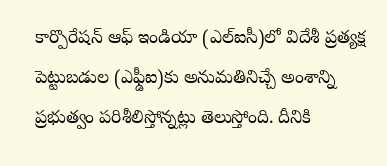కార్పొరేషన్ ఆఫ్ ఇండియా (ఎల్ఐసీ)లో విదేశీ ప్రత్యక్ష పెట్టుబడుల (ఎఫ్డీఐ)కు అనుమతినిచ్చే అంశాన్ని ప్రభుత్వం పరిశీలిస్తోన్నట్లు తెలుస్తోంది. దీనికి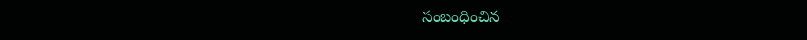సంబంధించిన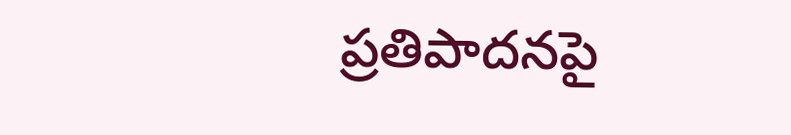ప్రతిపాదనపై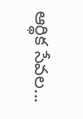ఆర్థిక సేవల...